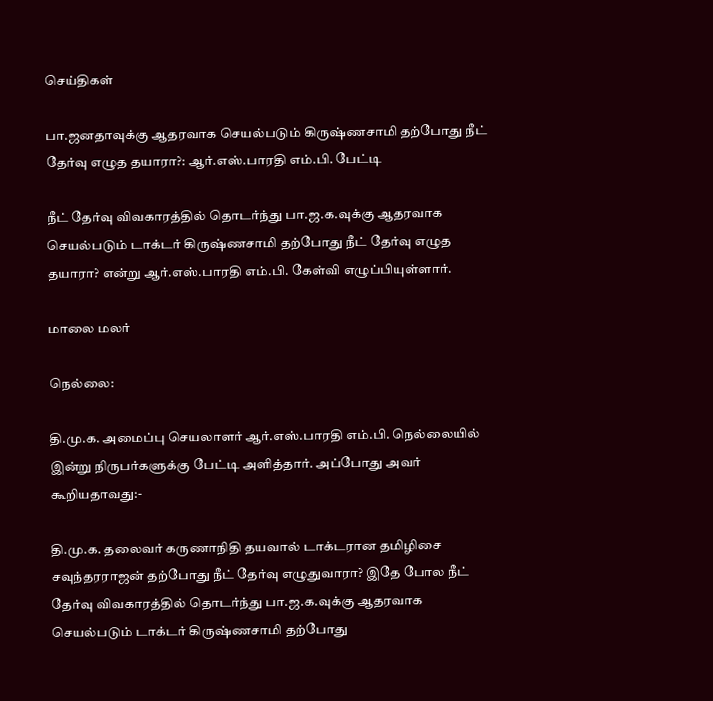செய்திகள்

பா.ஜனதாவுக்கு ஆதரவாக செயல்படும் கிருஷ்ணசாமி தற்போது நீட் தேர்வு எழுத தயாரா?: ஆர்.எஸ்.பாரதி எம்.பி. பேட்டி

நீட் தேர்வு விவகாரத்தில் தொடர்ந்து பா.ஜ.க.வுக்கு ஆதரவாக செயல்படும் டாக்டர் கிருஷ்ணசாமி தற்போது நீட் தேர்வு எழுத தயாரா? என்று ஆர்.எஸ்.பாரதி எம்.பி. கேள்வி எழுப்பியுள்ளார்.

மாலை மலர்

நெல்லை:

தி.மு.க. அமைப்பு செயலாளர் ஆர்.எஸ்.பாரதி எம்.பி. நெல்லையில் இன்று நிருபர்களுக்கு பேட்டி அளித்தார். அப்போது அவர் கூறியதாவது:-

தி.மு.க. தலைவர் கருணாநிதி தயவால் டாக்டரான தமிழிசை சவுந்தரராஜன் தற்போது நீட் தேர்வு எழுதுவாரா? இதே போல நீட் தேர்வு விவகாரத்தில் தொடர்ந்து பா.ஜ.க.வுக்கு ஆதரவாக செயல்படும் டாக்டர் கிருஷ்ணசாமி தற்போது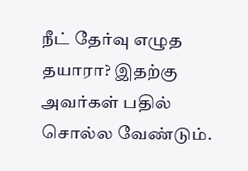நீட் தேர்வு எழுத தயாரா? இதற்கு அவர்கள் பதில் சொல்ல வேண்டும்.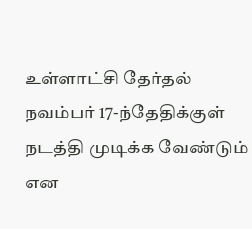உள்ளாட்சி தேர்தல் நவம்பர் 17-ந்தேதிக்குள் நடத்தி முடிக்க வேண்டும் என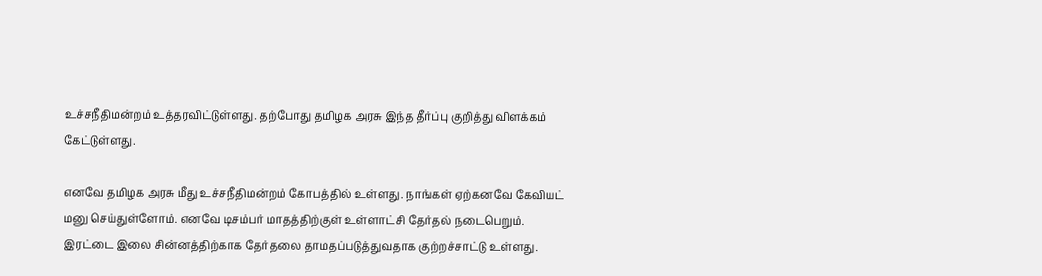உச்சநீதிமன்றம் உத்தரவிட்டுள்ளது. தற்போது தமிழக அரசு இந்த தீர்ப்பு குறித்து விளக்கம் கேட்டுள்ளது.

எனவே தமிழக அரசு மீது உச்சநீதிமன்றம் கோபத்தில் உள்ளது. நாங்கள் ஏற்கனவே கேவியட் மனு செய்துள்ளோம். எனவே டிசம்பர் மாதத்திற்குள் உள்ளாட்சி தேர்தல் நடைபெறும். இரட்டை இலை சின்னத்திற்காக தேர்தலை தாமதப்படுத்துவதாக குற்றச்சாட்டு உள்ளது.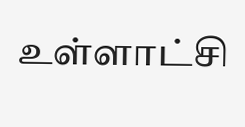உள்ளாட்சி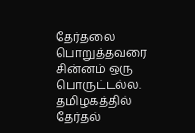தேர்தலை பொறுத்தவரை சின்னம் ஒரு பொருட்டல்ல. தமிழகத்தில் தேர்தல்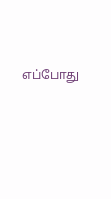எப்போது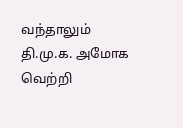வந்தாலும் தி.மு.க. அமோக வெற்றி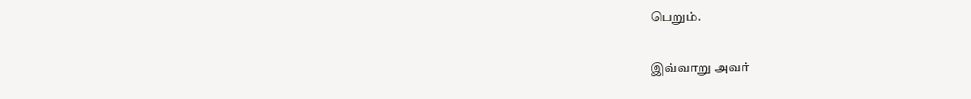பெறும்.

இவ்வாறு அவர்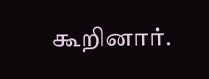கூறினார்.